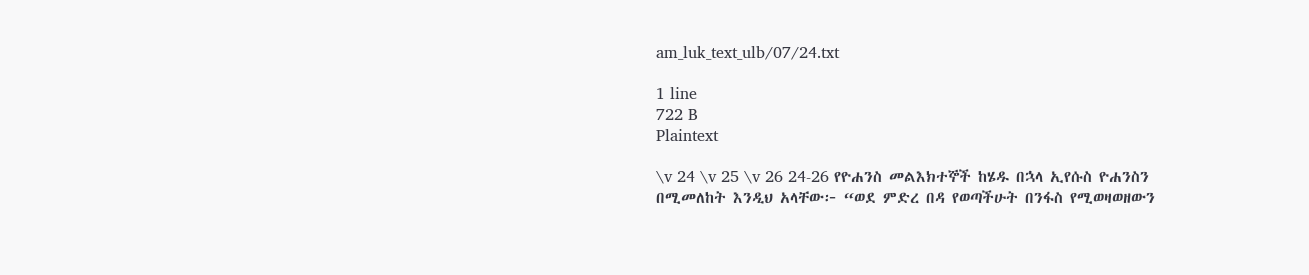am_luk_text_ulb/07/24.txt

1 line
722 B
Plaintext

\v 24 \v 25 \v 26 24-26 የዮሐንስ መልእክተኞች ከሄዱ በኋላ ኢየሱስ ዮሐንስን በሚመለከት እንዲህ አላቸው፦ “ወደ ምድረ በዳ የወጣችሁት በንፋስ የሚወዛወዘውን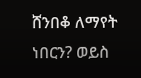ሸንበቆ ለማየት ነበርን? ወይስ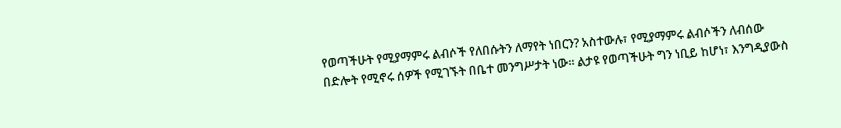የወጣችሁት የሚያማምሩ ልብሶች የለበሱትን ለማየት ነበርን? አስተውሉ፣ የሚያማምሩ ልብሶችን ለብሰው በድሎት የሚኖሩ ሰዎች የሚገኙት በቤተ መንግሥታት ነው። ልታዩ የወጣችሁት ግን ነቢይ ከሆነ፣ እንግዲያውስ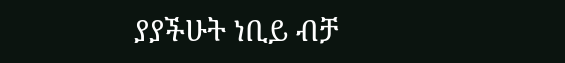ያያችሁት ነቢይ ብቻ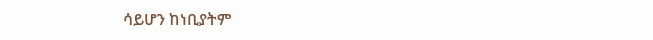ሳይሆን ከነቢያትም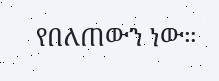የበለጠውን ነው።